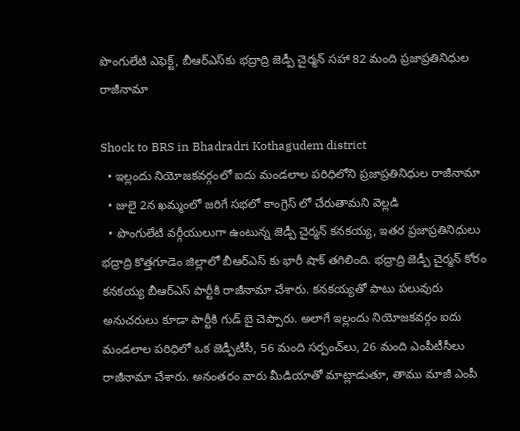పొంగులేటి ఎఫెక్ట్, బీఆర్ఎస్‌కు భద్రాద్రి జెడ్పీ చైర్మన్ సహా 82 మంది ప్రజాప్రతినిధుల రాజీనామా

Shock to BRS in Bhadradri Kothagudem district
  • ఇల్లందు నియోజకవర్గంలో ఐదు మండలాల పరిధిలోని ప్రజాప్రతినిధుల రాజీనామా
  • జులై 2న ఖమ్మంలో జరిగే సభలో కాంగ్రెస్ లో చేరుతామని వెల్లడి
  • పొంగులేటి వర్గీయులుగా ఉంటున్న జెడ్పీ చైర్మన్ కనకయ్య, ఇతర ప్రజాప్రతినిధులు
భద్రాద్రి కొత్తగూడెం జిల్లాలో బీఆర్ఎస్ కు భారీ షాక్ తగిలింది. భద్రాద్రి జెడ్పీ చైర్మన్ కోరం కనకయ్య బీఆర్ఎస్ పార్టీకి రాజీనామా చేశారు. కనకయ్యతో పాటు పలువురు అనుచరులు కూడా పార్టీకి గుడ్ బై చెప్పారు. అలాగే ఇల్లందు నియోజకవర్గం ఐదు మండలాల పరిధిలో ఒక జెడ్పీటీసీ, 56 మంది సర్పంచ్‌లు, 26 మంది ఎంపీటీసీలు రాజీనామా చేశారు. అనంతరం వారు మీడియాతో మాట్లాడుతూ, తాము మాజీ ఎంపీ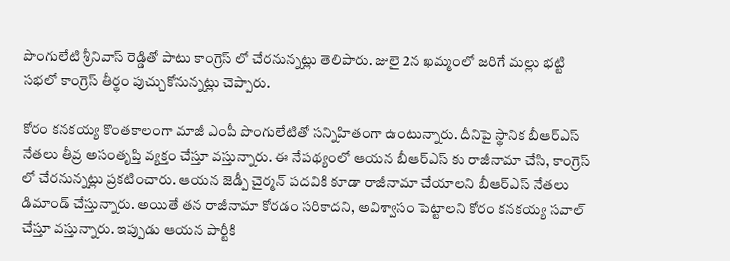పొంగులేటి శ్రీనివాస్ రెడ్డితో పాటు కాంగ్రెస్ లో చేరనున్నట్లు తెలిపారు. జులై 2న ఖమ్మంలో జరిగే మల్లు భట్టి సభలో కాంగ్రెస్ తీర్థం పుచ్చుకోనున్నట్లు చెప్పారు.

కోరం కనకయ్య కొంతకాలంగా మాజీ ఎంపీ పొంగులేటితో సన్నిహితంగా ఉంటున్నారు. దీనిపై స్థానిక బీఆర్ఎస్ నేతలు తీవ్ర అసంతృప్తి వ్యక్తం చేస్తూ వస్తున్నారు. ఈ నేపథ్యంలో ఆయన బీఆర్ఎస్ కు రాజీనామా చేసి, కాంగ్రెస్ లో చేరనున్నట్లు ప్రకటించారు. ఆయన జెడ్పీ చైర్మన్ పదవికి కూడా రాజీనామా చేయాలని బీఆర్ఎస్ నేతలు డిమాండ్ చేస్తున్నారు. అయితే తన రాజీనామా కోరడం సరికాదని, అవిశ్వాసం పెట్టాలని కోరం కనకయ్య సవాల్ చేస్తూ వస్తున్నారు. ఇప్పుడు ఆయన పార్టీకి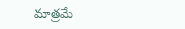మాత్రమే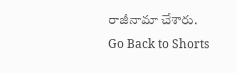రాజీనామా చేశారు.
Go Back to Shorts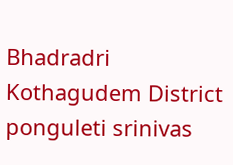Bhadradri Kothagudem District
ponguleti srinivas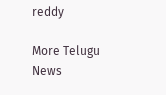reddy

More Telugu News